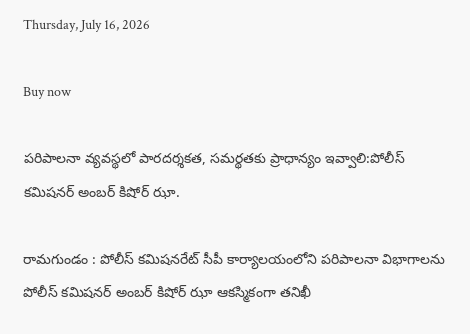Thursday, July 16, 2026

Buy now

పరిపాలనా వ్యవస్థలో పారదర్శకత, సమర్థతకు ప్రాధాన్యం ఇవ్వాలి:పోలీస్ కమిషనర్ అంబర్ కిషోర్ ఝా.

రామగుండం : పోలీస్ కమిషనరేట్ సీపీ కార్యాలయంలోని పరిపాలనా విభాగాలను పోలీస్ కమిషనర్ అంబర్ కిషోర్ ఝా ఆకస్మికంగా తనిఖీ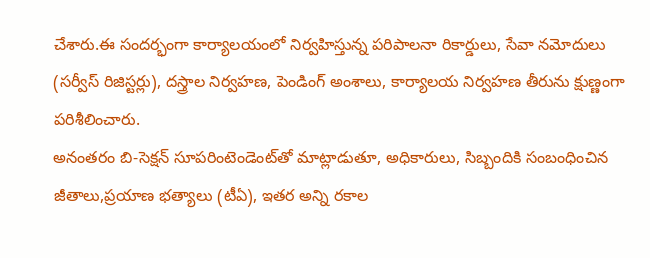చేశారు.ఈ సందర్భంగా కార్యాలయంలో నిర్వహిస్తున్న పరిపాలనా రికార్డులు, సేవా నమోదులు (సర్వీస్ రిజిస్టర్లు), దస్త్రాల నిర్వహణ, పెండింగ్ అంశాలు, కార్యాలయ నిర్వహణ తీరును క్షుణ్ణంగా పరిశీలించారు.
అనంతరం బి-సెక్షన్ సూపరింటెండెంట్‌తో మాట్లాడుతూ, అధికారులు, సిబ్బందికి సంబంధించిన జీతాలు,ప్రయాణ భత్యాలు (టీఏ), ఇతర అన్ని రకాల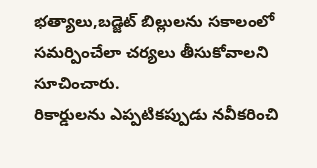భత్యాలు,బడ్జెట్ బిల్లులను సకాలంలో సమర్పించేలా చర్యలు తీసుకోవాలని సూచించారు.
రికార్డులను ఎప్పటికప్పుడు నవీకరించి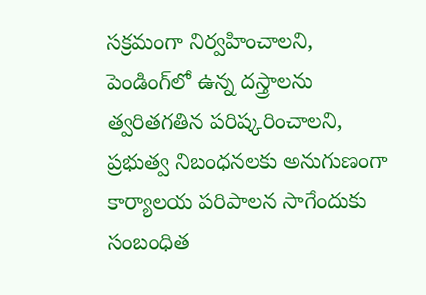సక్రమంగా నిర్వహించాలని, పెండింగ్‌లో ఉన్న దస్త్రాలను త్వరితగతిన పరిష్కరించాలని, ప్రభుత్వ నిబంధనలకు అనుగుణంగా కార్యాలయ పరిపాలన సాగేందుకు సంబంధిత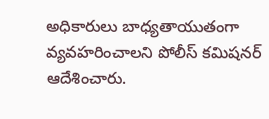అధికారులు బాధ్యతాయుతంగా వ్యవహరించాలని పోలీస్ కమిషనర్ ఆదేశించారు.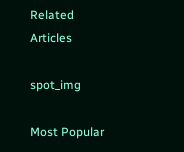Related Articles

spot_img

Most Popular